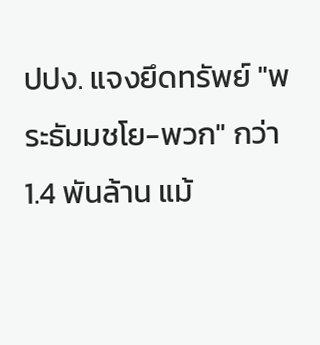ปปง. แจงยึดทรัพย์ "พระธัมมชโย-พวก" กว่า 1.4 พันล้าน แม้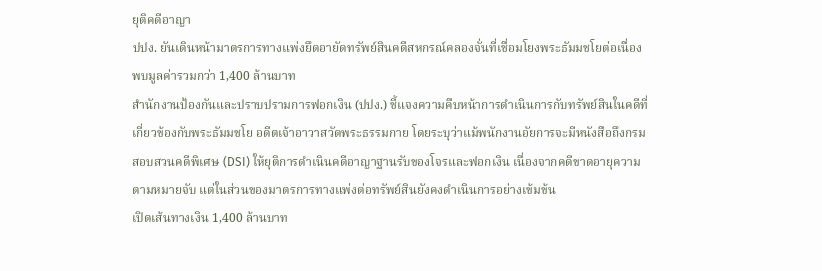ยุติคดีอาญา
ปปง. ยันเดินหน้ามาตรการทางแพ่งยึดอายัดทรัพย์สินคดีสหกรณ์คลองจั่นที่เชื่อมโยงพระธัมมชโยต่อเนื่อง พบมูลค่ารวมกว่า 1,400 ล้านบาท
สำนักงานป้องกันและปราบปรามการฟอกเงิน (ปปง.) ชี้แจงความคืบหน้าการดำเนินการกับทรัพย์สินในคดีที่เกี่ยวข้องกับพระธัมมชโย อดีตเจ้าอาวาสวัดพระธรรมกาย โดยระบุว่าแม้พนักงานอัยการจะมีหนังสือถึงกรมสอบสวนคดีพิเศษ (DSI) ให้ยุติการดำเนินคดีอาญาฐานรับของโจรและฟอกเงิน เนื่องจากคดีขาดอายุความตามหมายจับ แต่ในส่วนของมาตรการทางแพ่งต่อทรัพย์สินยังคงดำเนินการอย่างเข้มข้น
เปิดเส้นทางเงิน 1,400 ล้านบาท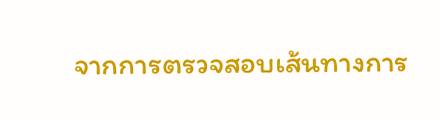จากการตรวจสอบเส้นทางการ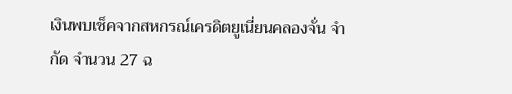เงินพบเช็คจากสหกรณ์เครดิตยูเนี่ยนคลองจั่น จำกัด จำนวน 27 ฉ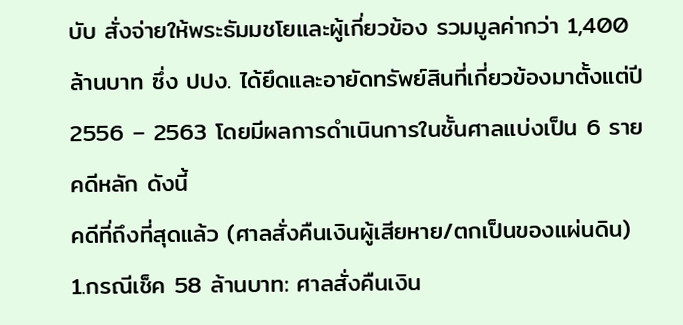บับ สั่งจ่ายให้พระธัมมชโยและผู้เกี่ยวข้อง รวมมูลค่ากว่า 1,400 ล้านบาท ซึ่ง ปปง. ได้ยึดและอายัดทรัพย์สินที่เกี่ยวข้องมาตั้งแต่ปี 2556 – 2563 โดยมีผลการดำเนินการในชั้นศาลแบ่งเป็น 6 รายคดีหลัก ดังนี้
คดีที่ถึงที่สุดแล้ว (ศาลสั่งคืนเงินผู้เสียหาย/ตกเป็นของแผ่นดิน)
1.กรณีเช็ค 58 ล้านบาท: ศาลสั่งคืนเงิน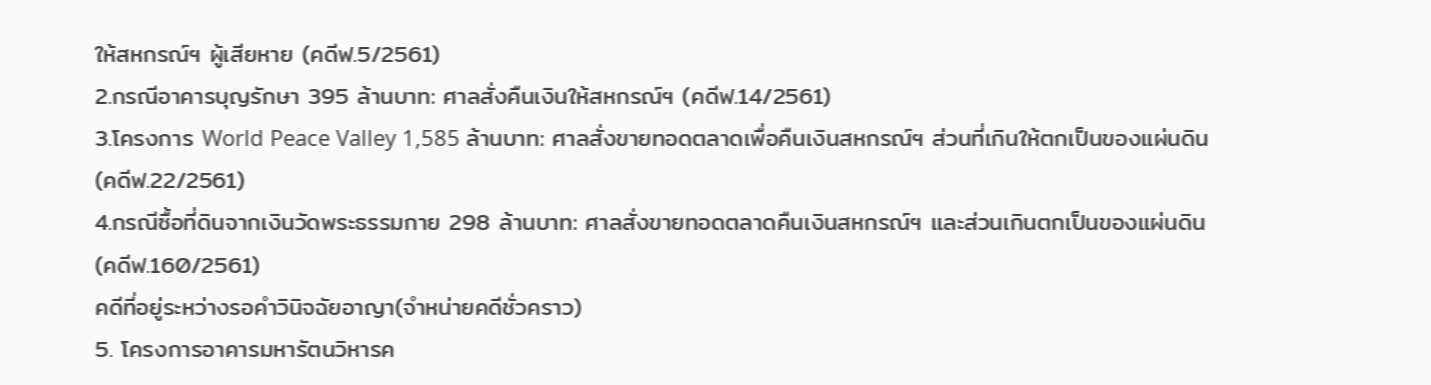ให้สหกรณ์ฯ ผู้เสียหาย (คดีฟ.5/2561)
2.กรณีอาคารบุญรักษา 395 ล้านบาท: ศาลสั่งคืนเงินให้สหกรณ์ฯ (คดีฟ.14/2561)
3.โครงการ World Peace Valley 1,585 ล้านบาท: ศาลสั่งขายทอดตลาดเพื่อคืนเงินสหกรณ์ฯ ส่วนที่เกินให้ตกเป็นของแผ่นดิน (คดีฟ.22/2561)
4.กรณีซื้อที่ดินจากเงินวัดพระธรรมกาย 298 ล้านบาท: ศาลสั่งขายทอดตลาดคืนเงินสหกรณ์ฯ และส่วนเกินตกเป็นของแผ่นดิน (คดีฟ.160/2561)
คดีที่อยู่ระหว่างรอคำวินิจฉัยอาญา(จำหน่ายคดีชั่วคราว)
5. โครงการอาคารมหารัตนวิหารค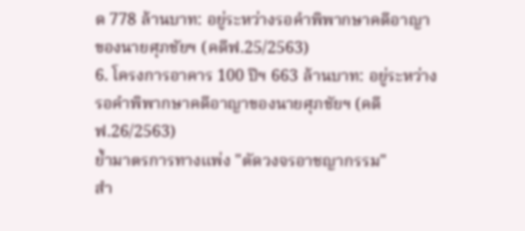ด 778 ล้านบาท: อยู่ระหว่างรอคำพิพากษาคดีอาญาของนายศุภชัยฯ (คดีฟ.25/2563)
6. โครงการอาคาร 100 ปีฯ 663 ล้านบาท: อยู่ระหว่างรอคำพิพากษาคดีอาญาของนายศุภชัยฯ (คดีฟ.26/2563)
ย้ำมาตรการทางแพ่ง "ตัดวงจรอาชญากรรม"
สำ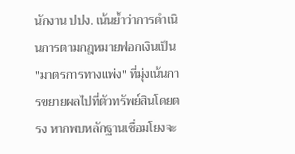นักงาน ปปง. เน้นย้ำว่าการดำเนินการตามกฎหมายฟอกเงินเป็น "มาตรการทางแพ่ง" ที่มุ่งเน้นการขยายผลไปที่ตัวทรัพย์สินโดยตรง หากพบหลักฐานเชื่อมโยงจะ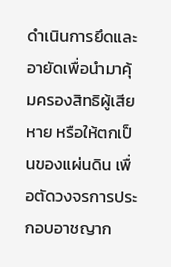ดำเนินการยึดและอายัดเพื่อนำมาคุ้มครองสิทธิผู้เสียหาย หรือให้ตกเป็นของแผ่นดิน เพื่อตัดวงจรการประกอบอาชญาก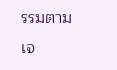รรมตามเจ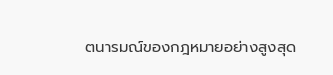ตนารมณ์ของกฎหมายอย่างสูงสุด